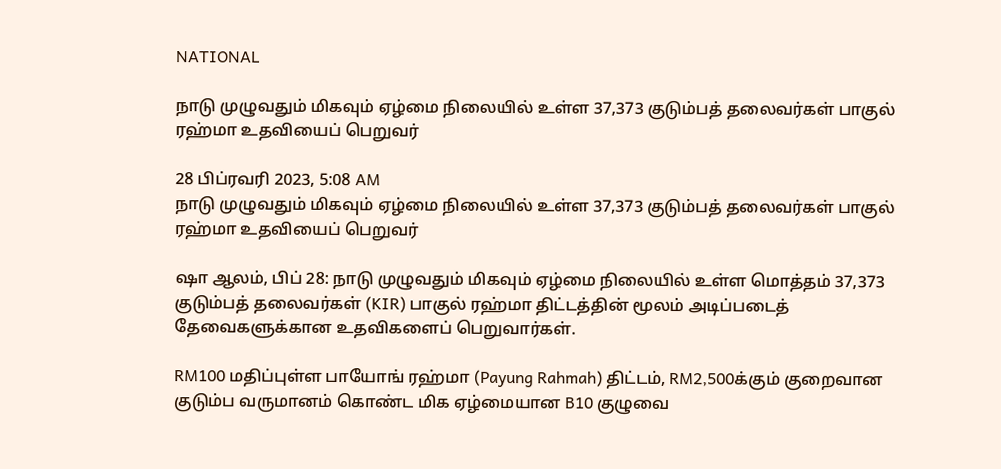NATIONAL

நாடு முழுவதும் மிகவும் ஏழ்மை நிலையில் உள்ள 37,373 குடும்பத் தலைவர்கள் பாகுல் ரஹ்மா உதவியைப் பெறுவர்

28 பிப்ரவரி 2023, 5:08 AM
நாடு முழுவதும் மிகவும் ஏழ்மை நிலையில் உள்ள 37,373 குடும்பத் தலைவர்கள் பாகுல் ரஹ்மா உதவியைப் பெறுவர்

ஷா ஆலம், பிப் 28: நாடு முழுவதும் மிகவும் ஏழ்மை நிலையில் உள்ள மொத்தம் 37,373 குடும்பத் தலைவர்கள் (KIR) பாகுல் ரஹ்மா திட்டத்தின் மூலம் அடிப்படைத் தேவைகளுக்கான உதவிகளைப் பெறுவார்கள்.

RM100 மதிப்புள்ள பாயோங் ரஹ்மா (Payung Rahmah) திட்டம், RM2,500க்கும் குறைவான குடும்ப வருமானம் கொண்ட மிக ஏழ்மையான B10 குழுவை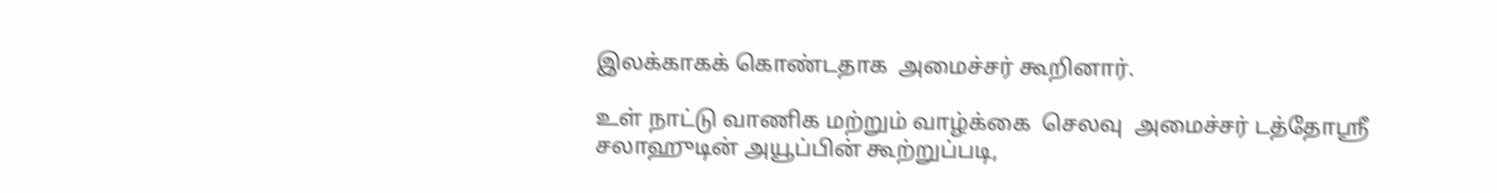இலக்காகக் கொண்டதாக  அமைச்சர் கூறினார்.

உள் நாட்டு வாணிக மற்றும் வாழ்க்கை  செலவு  அமைச்சர் டத்தோஸ்ரீ சலாஹுடின் அயூப்பின் கூற்றுப்படி,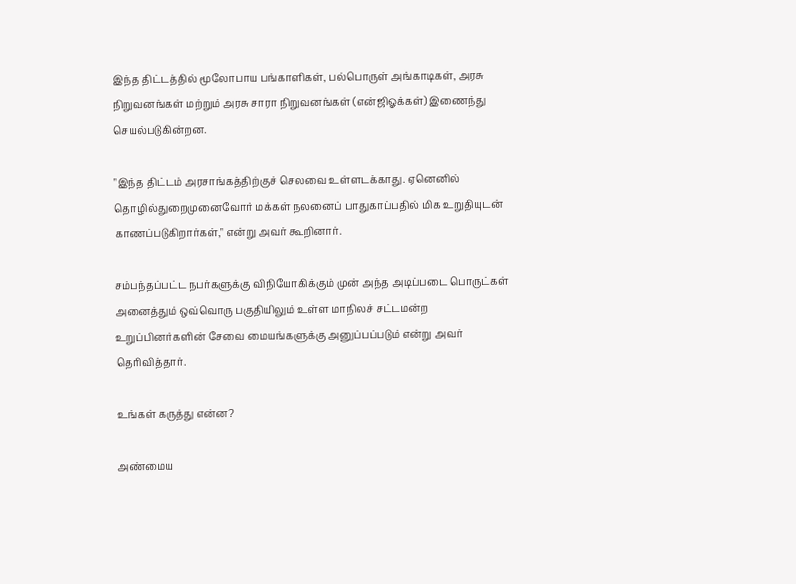இந்த திட்டத்தில் மூலோபாய பங்காளிகள், பல்பொருள் அங்காடிகள், அரசு நிறுவனங்கள் மற்றும் அரசு சாரா நிறுவனங்கள் (என்ஜிஓக்கள்) இணைந்து செயல்படுகின்றன.

"இந்த திட்டம் அரசாங்கத்திற்குச் செலவை உள்ளடக்காது. ஏனெனில் தொழில்துறைமுனைவோர் மக்கள் நலனைப் பாதுகாப்பதில் மிக உறுதியுடன் காணப்படுகிறார்கள்," என்று அவர் கூறினார்.

சம்பந்தப்பட்ட நபர்களுக்கு விநியோகிக்கும் முன் அந்த அடிப்படை பொருட்கள் அனைத்தும் ஒவ்வொரு பகுதியிலும் உள்ள மாநிலச் சட்டமன்ற உறுப்பினர்களின் சேவை மையங்களுக்கு அனுப்பப்படும் என்று அவர் தெரிவித்தார்.

உங்கள் கருத்து என்ன?

அண்மைய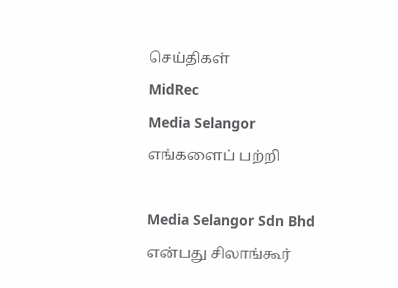செய்திகள்
MidRec
Media Selangor
எங்களைப் பற்றி

Media Selangor Sdn Bhd என்பது சிலாங்கூர்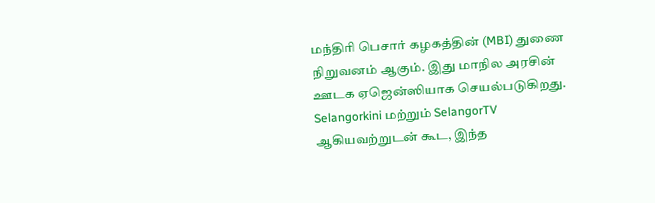மந்திரி பெசார் கழகத்தின் (MBI) துணை நிறுவனம் ஆகும். இது மாநில அரசின் ஊடக ஏஜென்ஸியாக செயல்படுகிறது. Selangorkini மற்றும் SelangorTV ஆகியவற்றுடன் கூட, இந்த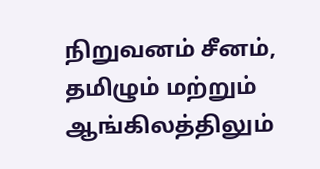நிறுவனம் சீனம், தமிழும் மற்றும் ஆங்கிலத்திலும்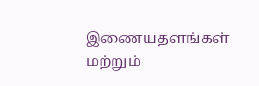இணையதளங்கள் மற்றும்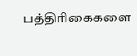பத்திரிகைகளை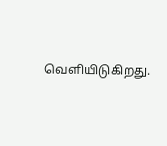வெளியிடுகிறது.